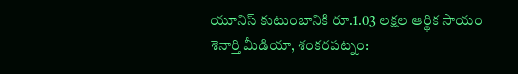యూనిస్ కుటుంబానికి రూ.1.03 లక్షల ఆర్థిక సాయం
శెనార్తి మీడియా, శంకరపట్నం: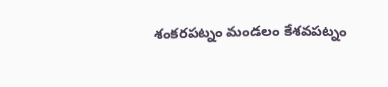శంకరపట్నం మండలం కేశవపట్నం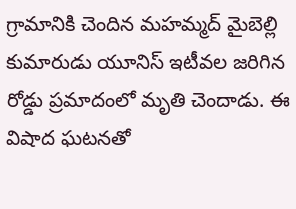గ్రామానికి చెందిన మహమ్మద్ మైబెల్లి కుమారుడు యూనిస్ ఇటీవల జరిగిన రోడ్డు ప్రమాదంలో మృతి చెందాడు. ఈ విషాద ఘటనతో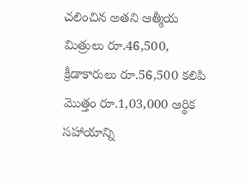చలించిన అతని ఆత్మీయ మిత్రులు రూ.46,500, క్రీడాకారులు రూ.56,500 కలిపి మొత్తం రూ.1,03,000 ఆర్థిక సహాయాన్ని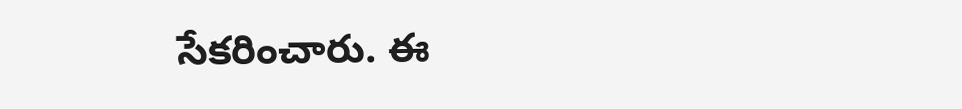సేకరించారు. ఈ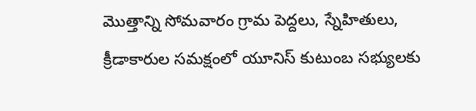మొత్తాన్ని సోమవారం గ్రామ పెద్దలు, స్నేహితులు, క్రీడాకారుల సమక్షంలో యూనిస్ కుటుంబ సభ్యులకు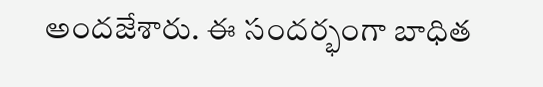అందజేశారు. ఈ సందర్భంగా బాధిత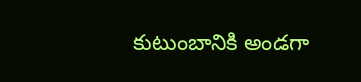కుటుంబానికి అండగా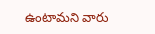ఉంటామని వారు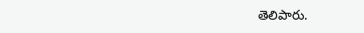తెలిపారు.